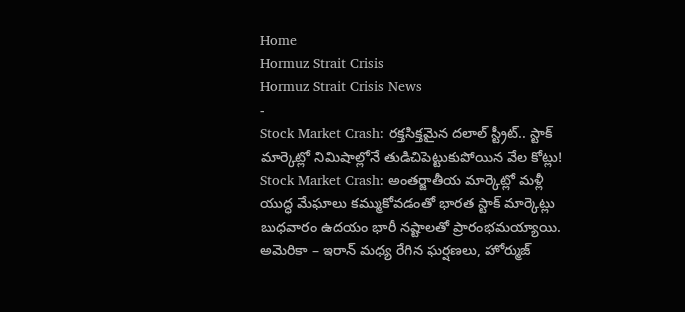Home
Hormuz Strait Crisis
Hormuz Strait Crisis News
-
Stock Market Crash: రక్తసిక్తమైన దలాల్ స్ట్రీట్.. స్టాక్ మార్కెట్లో నిమిషాల్లోనే తుడిచిపెట్టుకుపోయిన వేల కోట్లు!
Stock Market Crash: అంతర్జాతీయ మార్కెట్లో మళ్లీ యుద్ధ మేఘాలు కమ్ముకోవడంతో భారత స్టాక్ మార్కెట్లు బుధవారం ఉదయం భారీ నష్టాలతో ప్రారంభమయ్యాయి. అమెరికా – ఇరాన్ మధ్య రేగిన ఘర్షణలు, హోర్ముజ్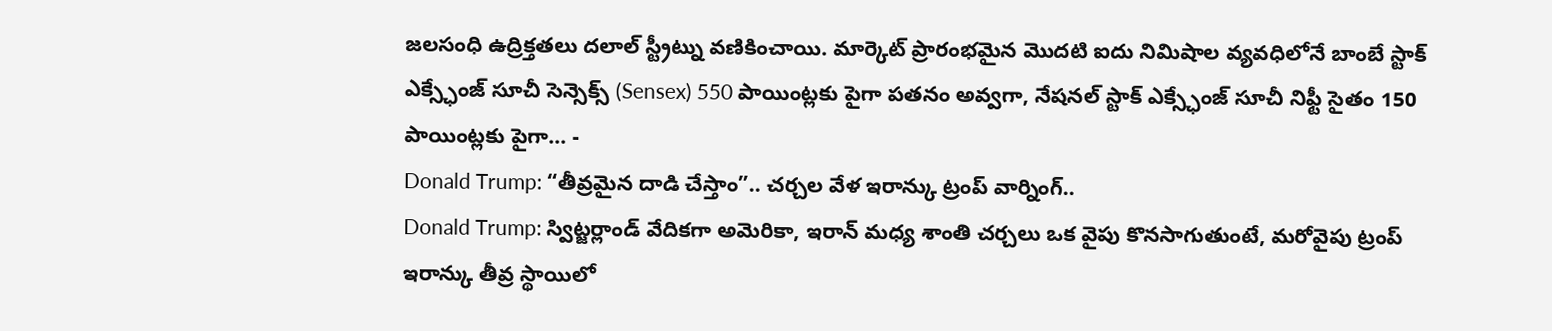జలసంధి ఉద్రిక్తతలు దలాల్ స్ట్రీట్ను వణికించాయి. మార్కెట్ ప్రారంభమైన మొదటి ఐదు నిమిషాల వ్యవధిలోనే బాంబే స్టాక్ ఎక్స్ఛేంజ్ సూచీ సెన్సెక్స్ (Sensex) 550 పాయింట్లకు పైగా పతనం అవ్వగా, నేషనల్ స్టాక్ ఎక్స్ఛేంజ్ సూచీ నిఫ్టీ సైతం 150 పాయింట్లకు పైగా… -
Donald Trump: “తీవ్రమైన దాడి చేస్తాం”.. చర్చల వేళ ఇరాన్కు ట్రంప్ వార్నింగ్..
Donald Trump: స్విట్జర్లాండ్ వేదికగా అమెరికా, ఇరాన్ మధ్య శాంతి చర్చలు ఒక వైపు కొనసాగుతుంటే, మరోవైపు ట్రంప్ ఇరాన్కు తీవ్ర స్థాయిలో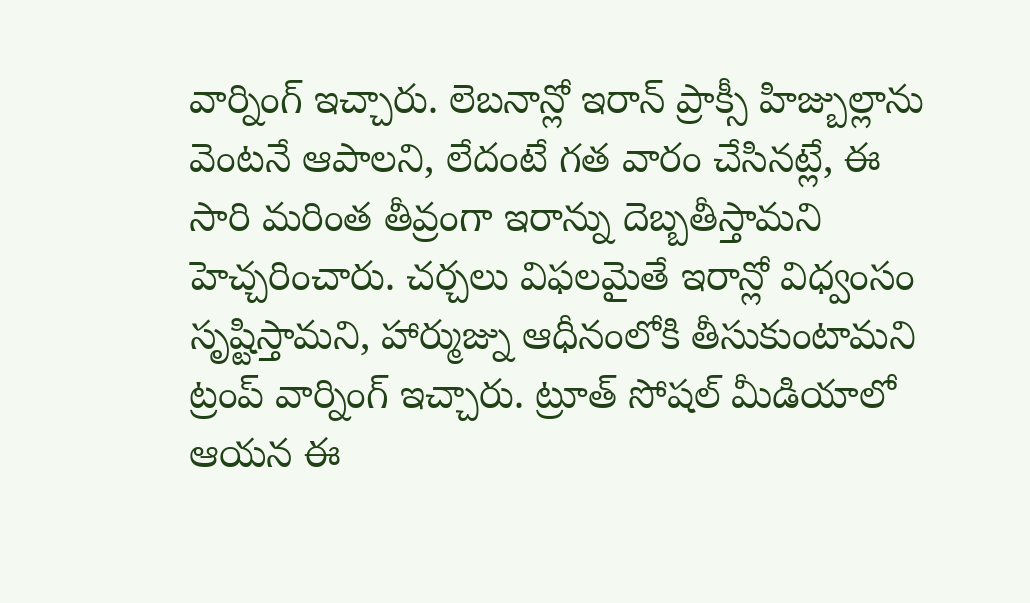వార్నింగ్ ఇచ్చారు. లెబనాన్లో ఇరాన్ ప్రాక్సీ హిజ్బుల్లాను వెంటనే ఆపాలని, లేదంటే గత వారం చేసినట్లే, ఈ సారి మరింత తీవ్రంగా ఇరాన్ను దెబ్బతీస్తామని హెచ్చరించారు. చర్చలు విఫలమైతే ఇరాన్లో విధ్వంసం సృష్టిస్తామని, హార్ముజ్ను ఆధీనంలోకి తీసుకుంటామని ట్రంప్ వార్నింగ్ ఇచ్చారు. ట్రూత్ సోషల్ మీడియాలో ఆయన ఈ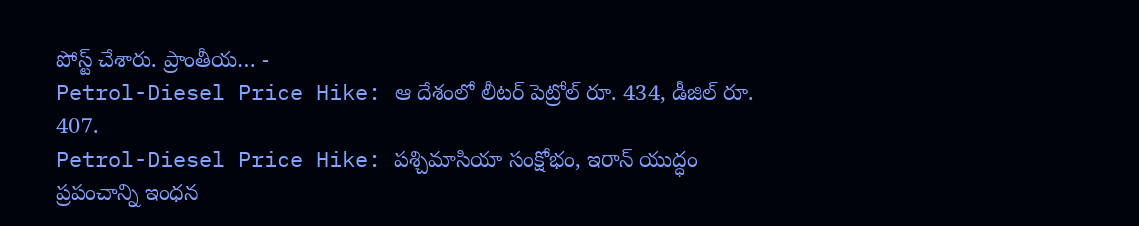పోస్ట్ చేశారు. ప్రాంతీయ… -
Petrol-Diesel Price Hike: ఆ దేశంలో లీటర్ పెట్రోల్ రూ. 434, డీజిల్ రూ. 407.
Petrol-Diesel Price Hike: పశ్చిమాసియా సంక్షోభం, ఇరాన్ యుద్ధం ప్రపంచాన్ని ఇంధన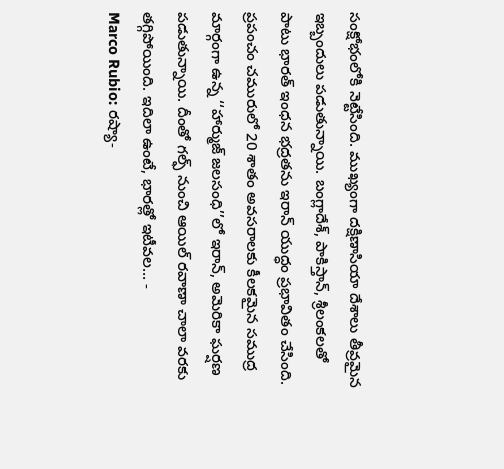సంక్షోభంలోకి నెట్టేసింది. ముఖ్యంగా దక్షిణాసియా దేశాలు తీవ్రమైన ఇబ్బందులు పడుతున్నాయి. బంగ్లాదేశ్, పాకిస్తాన్, శ్రీలంకలతో పాటు భారత్ ఇంధన భద్రతను ఇరాన్ యుద్ధం ప్రభావితం చేసింది. ప్రపంచం చమురులో 20 శాతం అవసరాలకు కీలకమైన సముద్ర మార్గంగా ఉన్న ‘‘హార్ముజ్ జలసంధి’’లో ఇరాన్, అమెరికా ఘర్షణ పడుతున్నాయి. దీంతో గల్ఫ్ నుంచి ఆయిల్ రవాణా చాలా వరకు తగ్గిపోయింది. ఇదిలా ఉంటే, భారత్లో ఇటీవల… -
Marco Rubio: రష్యా-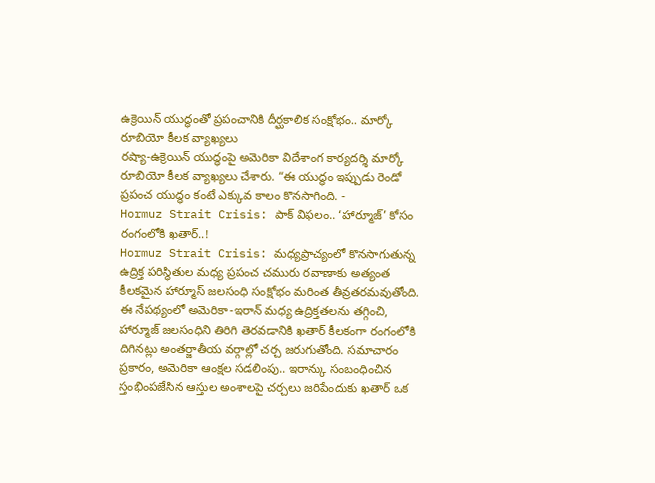ఉక్రెయిన్ యుద్ధంతో ప్రపంచానికి దీర్ఘకాలిక సంక్షోభం.. మార్కో రూబియో కీలక వ్యాఖ్యలు
రష్యా-ఉక్రెయిన్ యుద్ధంపై అమెరికా విదేశాంగ కార్యదర్శి మార్కో రూబియో కీలక వ్యాఖ్యలు చేశారు. “ఈ యుద్ధం ఇప్పుడు రెండో ప్రపంచ యుద్ధం కంటే ఎక్కువ కాలం కొనసాగింది. -
Hormuz Strait Crisis: పాక్ విఫలం.. ‘హార్మూజ్’ కోసం రంగంలోకి ఖతార్..!
Hormuz Strait Crisis: మధ్యప్రాచ్యంలో కొనసాగుతున్న ఉద్రిక్త పరిస్థితుల మధ్య ప్రపంచ చమురు రవాణాకు అత్యంత కీలకమైన హార్మూస్ జలసంధి సంక్షోభం మరింత తీవ్రతరమవుతోంది. ఈ నేపథ్యంలో అమెరికా-ఇరాన్ మధ్య ఉద్రిక్తతలను తగ్గించి, హార్మూజ్ జలసంధిని తిరిగి తెరవడానికి ఖతార్ కీలకంగా రంగంలోకి దిగినట్లు అంతర్జాతీయ వర్గాల్లో చర్చ జరుగుతోంది. సమాచారం ప్రకారం, అమెరికా ఆంక్షల సడలింపు.. ఇరాన్కు సంబంధించిన స్తంభింపజేసిన ఆస్తుల అంశాలపై చర్చలు జరిపేందుకు ఖతార్ ఒక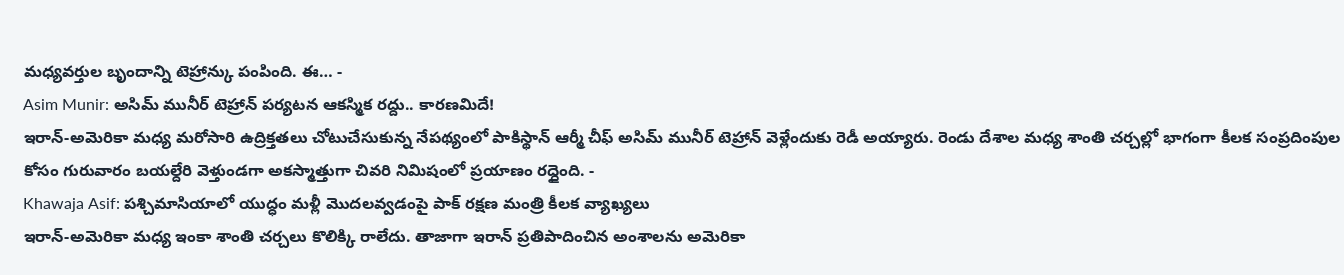మధ్యవర్తుల బృందాన్ని టెహ్రాన్కు పంపింది. ఈ… -
Asim Munir: అసిమ్ మునీర్ టెహ్రాన్ పర్యటన ఆకస్మిక రద్దు.. కారణమిదే!
ఇరాన్-అమెరికా మధ్య మరోసారి ఉద్రిక్తతలు చోటుచేసుకున్న నేపథ్యంలో పాకిస్థాన్ ఆర్మీ చీఫ్ అసిమ్ మునీర్ టెహ్రాన్ వెళ్లేందుకు రెడీ అయ్యారు. రెండు దేశాల మధ్య శాంతి చర్చల్లో భాగంగా కీలక సంప్రదింపుల కోసం గురువారం బయల్దేరి వెళ్తుండగా అకస్మాత్తుగా చివరి నిమిషంలో ప్రయాణం రద్దైంది. -
Khawaja Asif: పశ్చిమాసియాలో యుద్ధం మళ్లీ మొదలవ్వడంపై పాక్ రక్షణ మంత్రి కీలక వ్యాఖ్యలు
ఇరాన్-అమెరికా మధ్య ఇంకా శాంతి చర్చలు కొలిక్కి రాలేదు. తాజాగా ఇరాన్ ప్రతిపాదించిన అంశాలను అమెరికా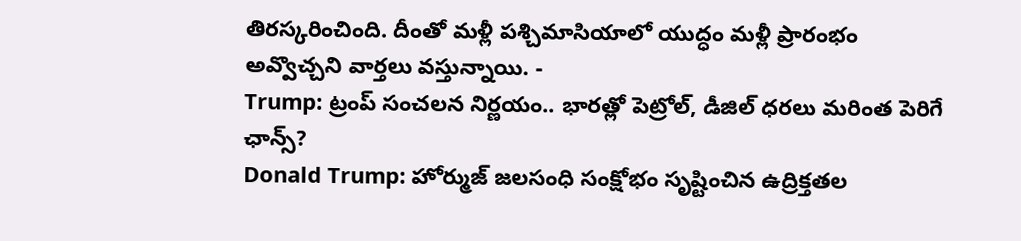తిరస్కరించింది. దీంతో మళ్లీ పశ్చిమాసియాలో యుద్ధం మళ్లీ ప్రారంభం అవ్వొచ్చని వార్తలు వస్తున్నాయి. -
Trump: ట్రంప్ సంచలన నిర్ణయం.. భారత్లో పెట్రోల్, డీజిల్ ధరలు మరింత పెరిగే ఛాన్స్?
Donald Trump: హోర్ముజ్ జలసంధి సంక్షోభం సృష్టించిన ఉద్రిక్తతల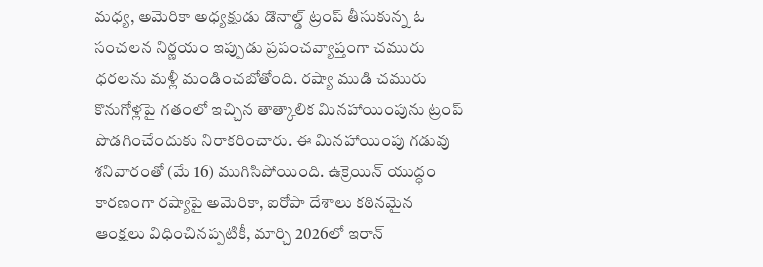మధ్య, అమెరికా అధ్యక్షుడు డొనాల్డ్ ట్రంప్ తీసుకున్న ఓ సంచలన నిర్ణయం ఇప్పుడు ప్రపంచవ్యాప్తంగా చమురు ధరలను మళ్లీ మండించబోతోంది. రష్యా ముడి చమురు కొనుగోళ్లపై గతంలో ఇచ్చిన తాత్కాలిక మినహాయింపును ట్రంప్ పొడగించేందుకు నిరాకరించారు. ఈ మినహాయింపు గడువు శనివారంతో (మే 16) ముగిసిపోయింది. ఉక్రెయిన్ యుద్ధం కారణంగా రష్యాపై అమెరికా, ఐరోపా దేశాలు కఠినమైన ఆంక్షలు విధించినప్పటికీ, మార్చి 2026లో ఇరాన్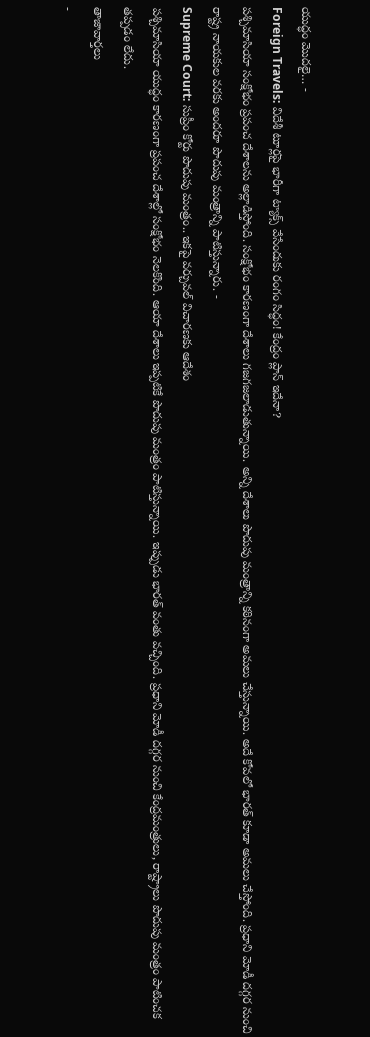యుద్ధం మొదలై… -
Foreign Travels: విదేశీ టూర్లపై భారీగా ట్యాక్స్ వేసేందుకు రంగం సిద్ధం! కేంద్రం ప్లాన్ ఇదేనా?
పశ్చిమాసియా సంక్షోభం ప్రపంచ దేశాలను అల్లాడిస్తోంది. సంక్షోభం కారణంగా దేశాలు గజగజలాడుతున్నాయి. అన్ని దేశాలు పొదుపు మంత్రాన్ని కఠినంగా అమలు చేస్తున్నాయి. అదే కోవలో భారత్ కూడా అమలు చేస్తోంది. ప్రధాని మోడీ దగ్గర నుంచి రాష్ట్ర నాయకుల వరకు అందరూ పొదుపు మంత్రాన్ని పాటిస్తున్నారు. -
Supreme Court: సుప్రీం కోర్టు పొదుపు మంత్రం.. ఇకపై వర్చువల్ విచారణకు ఆదేశం
పశ్చిమాసియా యుద్ధం కారణంగా ప్రపంచ దేశాల్లో సంక్షోభం నెలకొంది. ఆయా దేశాలు ఇప్పటికే పొదుపు మంత్రం పాటిస్తున్నాయి. ఇప్పుడు భారత్ వంతు వచ్చింది. ప్రధాని మోడీ దగ్గర నుంచి కేంద్రమంత్రులు, రాష్ట్రాలు పొదుపు మంత్రం పాటించక తప్పడం లేదు.
తాజావార్తలు
-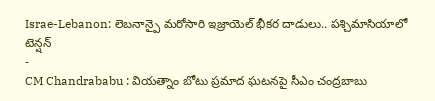Israe-Lebanon: లెబనాన్పై మరోసారి ఇజ్రాయెల్ భీకర దాడులు.. పశ్చిమాసియాలో టెన్షన్
-
CM Chandrababu : వియత్నాం బోటు ప్రమాద ఘటనపై సీఎం చంద్రబాబు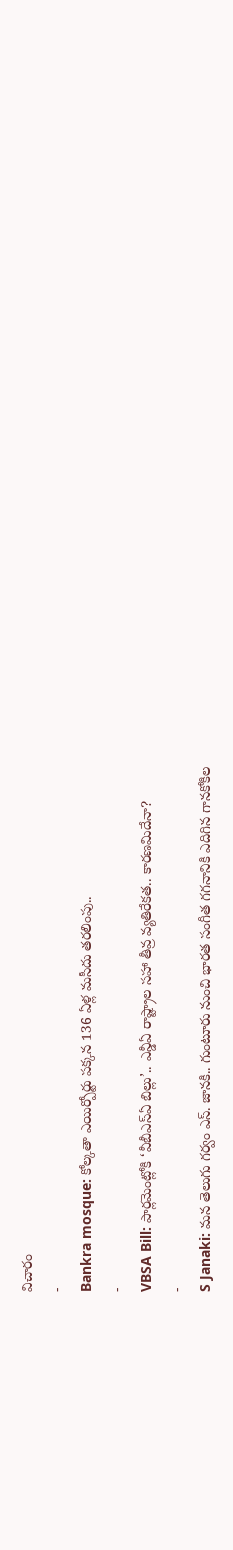విచారం
-
Bankra mosque: కోల్కతా ఎయిర్పోర్టు పక్కన 136 ఏళ్ల మసీదు తరలింపు..
-
VBSA Bill: పార్లమెంట్లోకి ‘వీబీఎస్ఏ బిల్లు’.. ఎన్డీఏ రాష్ట్రాల సహా తీవ్ర వ్యతిరేకత.. కారణమిదేనా?
-
S Janaki: మన తెలుగు గర్వం ఎస్. జానకి.. గుంటూరు నుంచి భారత సంగీత గగనానికి ఎదిగిన గానకోకిల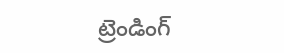ట్రెండింగ్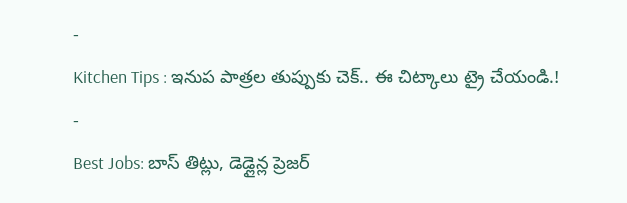-
Kitchen Tips : ఇనుప పాత్రల తుప్పుకు చెక్.. ఈ చిట్కాలు ట్రై చేయండి.!
-
Best Jobs: బాస్ తిట్లు, డెడ్లైన్ల ప్రెజర్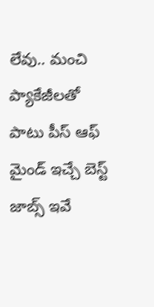లేవు.. మంచి ప్యాకేజీలతో పాటు పీస్ ఆఫ్ మైండ్ ఇచ్చే బెస్ట్ జాబ్స్ ఇవే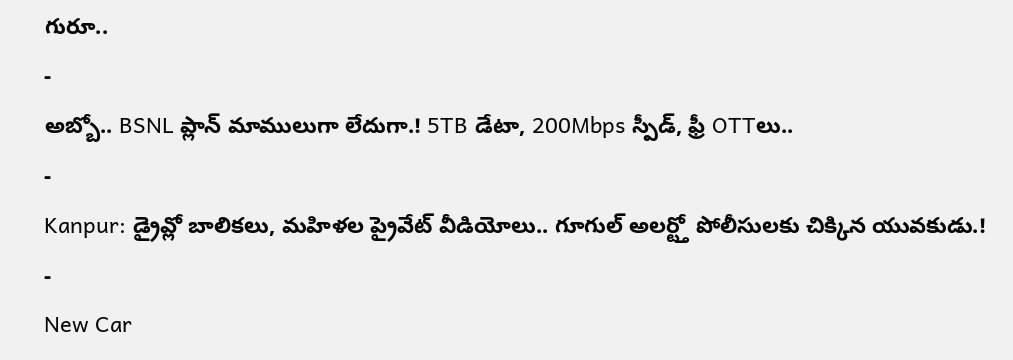గురూ..
-
అబ్బో.. BSNL ప్లాన్ మాములుగా లేదుగా.! 5TB డేటా, 200Mbps స్పీడ్, ఫ్రీ OTTలు..
-
Kanpur: డ్రైవ్లో బాలికలు, మహిళల ప్రైవేట్ వీడియోలు.. గూగుల్ అలర్ట్తో పోలీసులకు చిక్కిన యువకుడు.!
-
New Car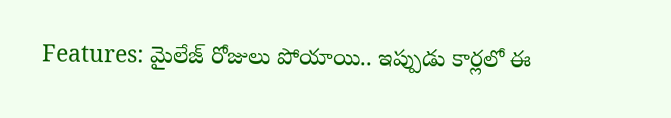Features: మైలేజ్ రోజులు పోయాయి.. ఇప్పుడు కార్లలో ఈ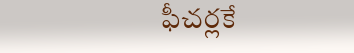ఫీచర్లకే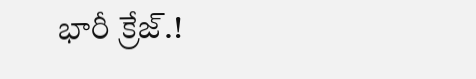భారీ క్రేజ్.!